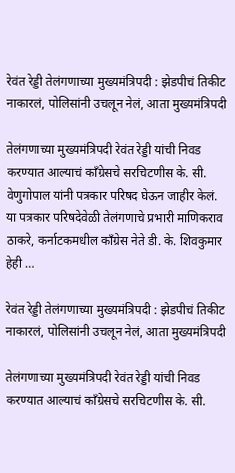रेवंत रेड्डी तेलंगणाच्या मुख्यमंत्रिपदी : झेडपीचं तिकीट नाकारलं, पोलिसांनी उचलून नेलं, आता मुख्यमंत्रिपदी

तेलंगणाच्या मुख्यमंत्रिपदी रेवंत रेड्डी यांची निवड करण्यात आल्याचं काँग्रेसचे सरचिटणीस के. सी. वेणुगोपाल यांनी पत्रकार परिषद घेऊन जाहीर केलं. या पत्रकार परिषदेवेळी तेलंगणाचे प्रभारी माणिकराव ठाकरे, कर्नाटकमधील काँग्रेस नेते डी. के. शिवकुमार हेही …

रेवंत रेड्डी तेलंगणाच्या मुख्यमंत्रिपदी : झेडपीचं तिकीट नाकारलं, पोलिसांनी उचलून नेलं, आता मुख्यमंत्रिपदी

तेलंगणाच्या मुख्यमंत्रिपदी रेवंत रेड्डी यांची निवड करण्यात आल्याचं काँग्रेसचे सरचिटणीस के. सी.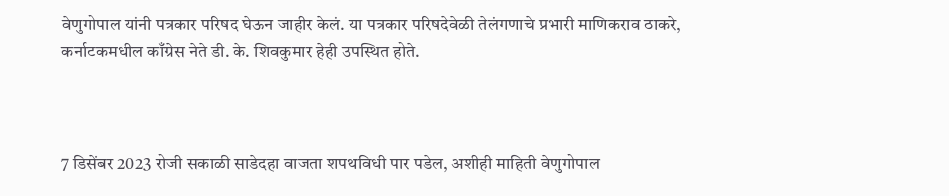वेणुगोपाल यांनी पत्रकार परिषद घेऊन जाहीर केलं. या पत्रकार परिषदेवेळी तेलंगणाचे प्रभारी माणिकराव ठाकरे, कर्नाटकमधील काँग्रेस नेते डी. के. शिवकुमार हेही उपस्थित होते.



7 डिसेंबर 2023 रोजी सकाळी साडेदहा वाजता शपथविधी पार पडेल, अशीही माहिती वेणुगोपाल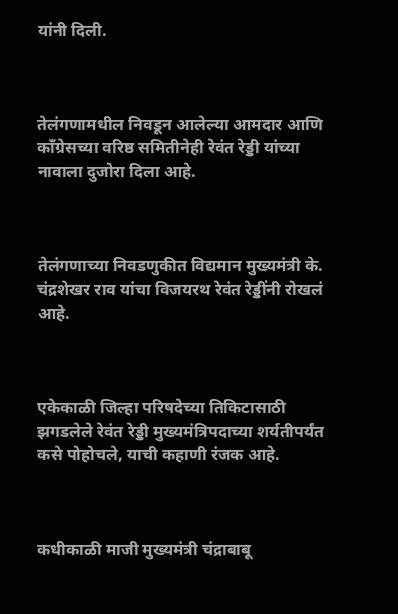यांनी दिली.



तेलंगणामधील निवडून आलेल्या आमदार आणि काँग्रेसच्या वरिष्ठ समितीनेही रेवंत रेड्डी यांच्या नावाला दुजोरा दिला आहे.



तेलंगणाच्या निवडणुकीत विद्यमान मुख्यमंत्री के. चंद्रशेखर राव यांचा विजयरथ रेवंत रेड्डींनी रोखलं आहे.



एकेकाळी जिल्हा परिषदेच्या तिकिटासाठी झगडलेले रेवंत रेड्डी मुख्यमंत्रिपदाच्या शर्यतीपर्यंत कसे पोहोचले, याची कहाणी रंजक आहे.



कधीकाळी माजी मुख्यमंत्री चंद्राबाबू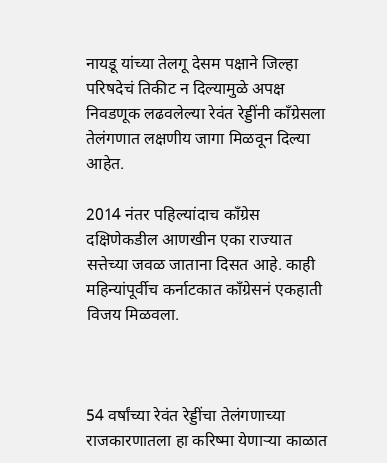नायडू यांच्या तेलगू देसम पक्षाने जिल्हा परिषदेचं तिकीट न दिल्यामुळे अपक्ष निवडणूक लढवलेल्या रेवंत रेड्डींनी काँग्रेसला तेलंगणात लक्षणीय जागा मिळवून दिल्या आहेत.

2014 नंतर पहिल्यांदाच काँग्रेस दक्षिणेकडील आणखीन एका राज्यात सत्तेच्या जवळ जाताना दिसत आहे. काही महिन्यांपूर्वीच कर्नाटकात काँग्रेसनं एकहाती विजय मिळवला.



54 वर्षांच्या रेवंत रेड्डींचा तेलंगणाच्या राजकारणातला हा करिष्मा येणाऱ्या काळात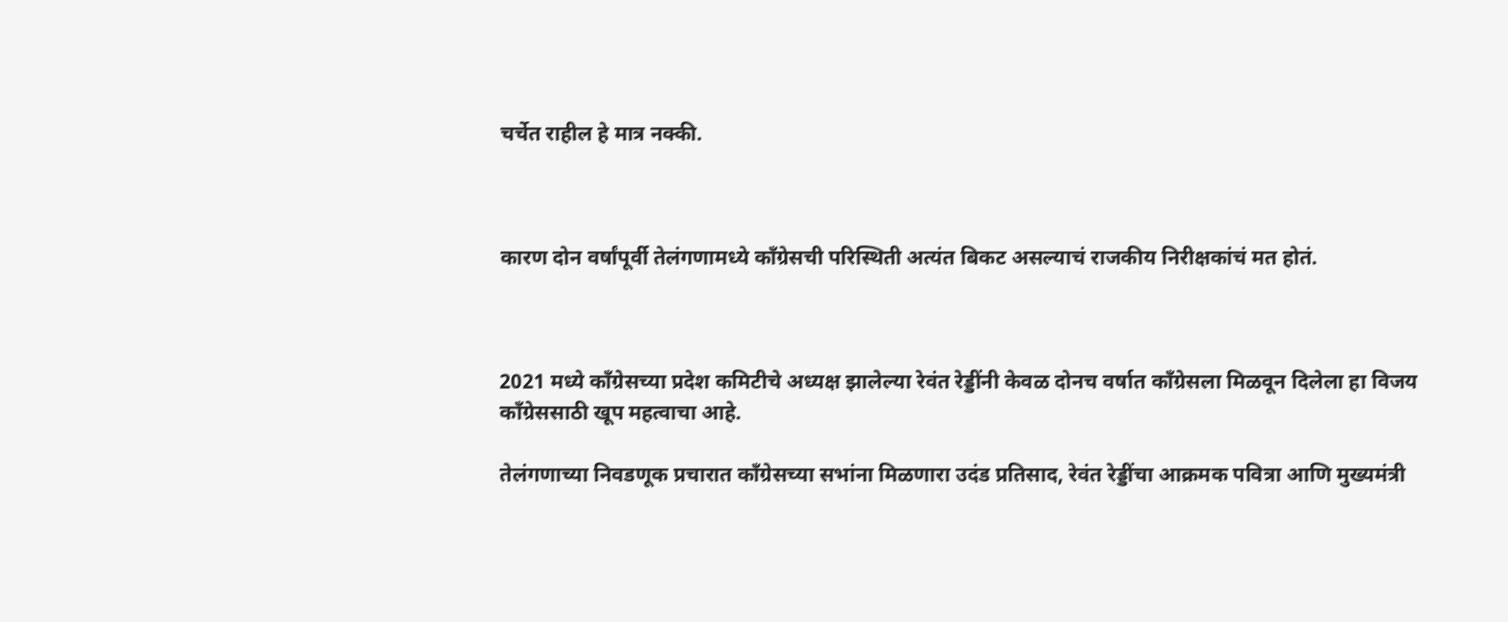चर्चेत राहील हे मात्र नक्की.



कारण दोन वर्षांपूर्वी तेलंगणामध्ये काँग्रेसची परिस्थिती अत्यंत बिकट असल्याचं राजकीय निरीक्षकांचं मत होतं.



2021 मध्ये काँग्रेसच्या प्रदेश कमिटीचे अध्यक्ष झालेल्या रेवंत रेड्डींनी केवळ दोनच वर्षात काँग्रेसला मिळवून दिलेला हा विजय काँग्रेससाठी खूप महत्वाचा आहे.

तेलंगणाच्या निवडणूक प्रचारात काँग्रेसच्या सभांना मिळणारा उदंड प्रतिसाद, रेवंत रेड्डींचा आक्रमक पवित्रा आणि मुख्यमंत्री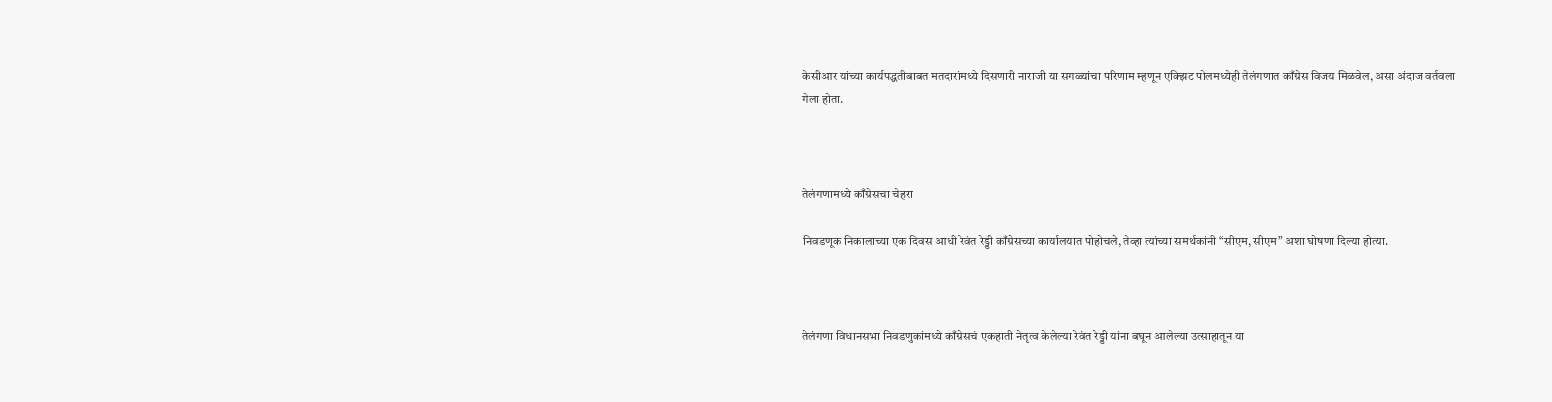केसीआर यांच्या कार्यपद्धतीबाबत मतदारांमध्ये दिसणारी नाराजी या सगळ्यांचा परिणाम म्हणून एक्झिट पोलमध्येही तेलंगणात काँग्रेस विजय मिळवेल, असा अंदाज वर्तवला गेला होता.



तेलंगणामध्ये काँग्रेसचा चेहरा

निवडणूक निकालाच्या एक दिवस आधी रेवंत रेड्डी काँग्रेसच्या कार्यालयात पोहोचले, तेव्हा त्यांच्या समर्थकांनी “सीएम, सीएम” अशा घोषणा दिल्या होत्या.



तेलंगणा विधानसभा निवडणुकांमध्ये काँग्रेसचं एकहाती नेतृत्व केलेल्या रेवंत रेड्डी यांना बघून आलेल्या उत्साहातून या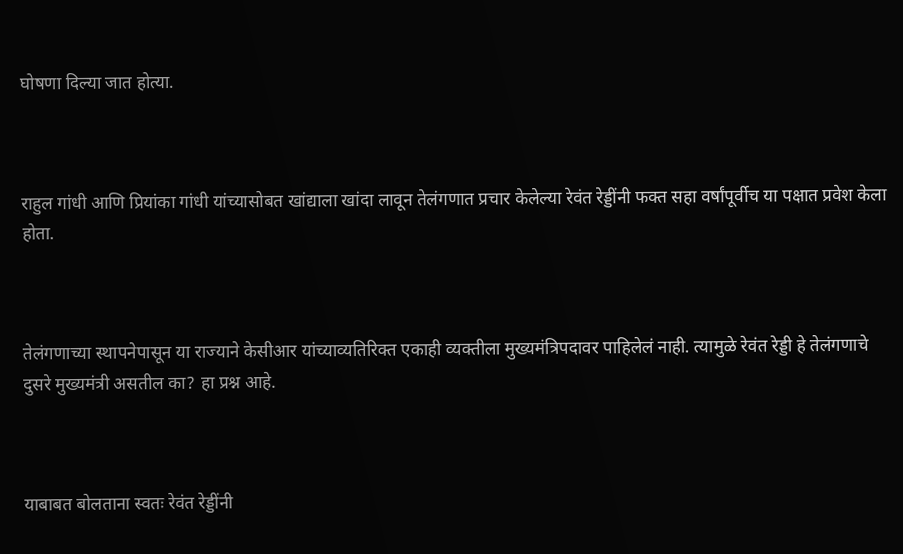घोषणा दिल्या जात होत्या.



राहुल गांधी आणि प्रियांका गांधी यांच्यासोबत खांद्याला खांदा लावून तेलंगणात प्रचार केलेल्या रेवंत रेड्डींनी फक्त सहा वर्षांपूर्वीच या पक्षात प्रवेश केला होता.



तेलंगणाच्या स्थापनेपासून या राज्याने केसीआर यांच्याव्यतिरिक्त एकाही व्यक्तीला मुख्यमंत्रिपदावर पाहिलेलं नाही. त्यामुळे रेवंत रेड्डी हे तेलंगणाचे दुसरे मुख्यमंत्री असतील का? हा प्रश्न आहे.



याबाबत बोलताना स्वतः रेवंत रेड्डींनी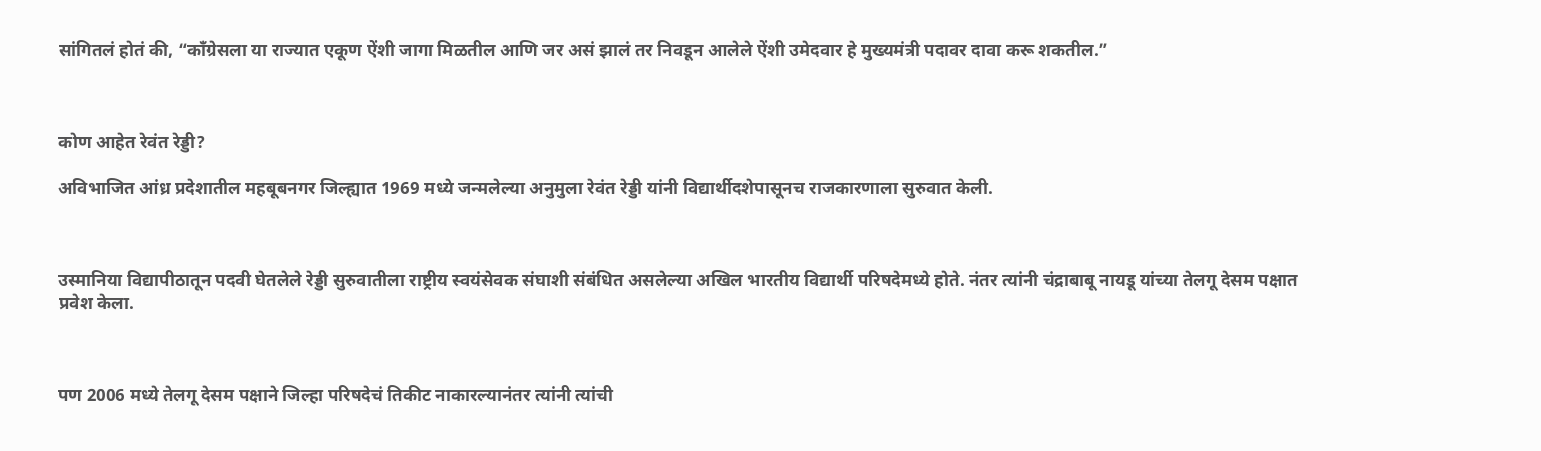सांगितलं होतं की, “काँग्रेसला या राज्यात एकूण ऐंशी जागा मिळतील आणि जर असं झालं तर निवडून आलेले ऐंशी उमेदवार हे मुख्यमंत्री पदावर दावा करू शकतील.”



कोण आहेत रेवंत रेड्डी?

अविभाजित आंध्र प्रदेशातील महबूबनगर जिल्ह्यात 1969 मध्ये जन्मलेल्या अनुमुला रेवंत रेड्डी यांनी विद्यार्थीदशेपासूनच राजकारणाला सुरुवात केली.



उस्मानिया विद्यापीठातून पदवी घेतलेले रेड्डी सुरुवातीला राष्ट्रीय स्वयंसेवक संघाशी संबंधित असलेल्या अखिल भारतीय विद्यार्थी परिषदेमध्ये होते. नंतर त्यांनी चंद्राबाबू नायडू यांच्या तेलगू देसम पक्षात प्रवेश केला.



पण 2006 मध्ये तेलगू देसम पक्षाने जिल्हा परिषदेचं तिकीट नाकारल्यानंतर त्यांनी त्यांची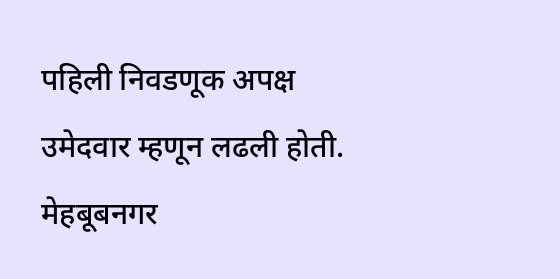पहिली निवडणूक अपक्ष उमेदवार म्हणून लढली होती. मेहबूबनगर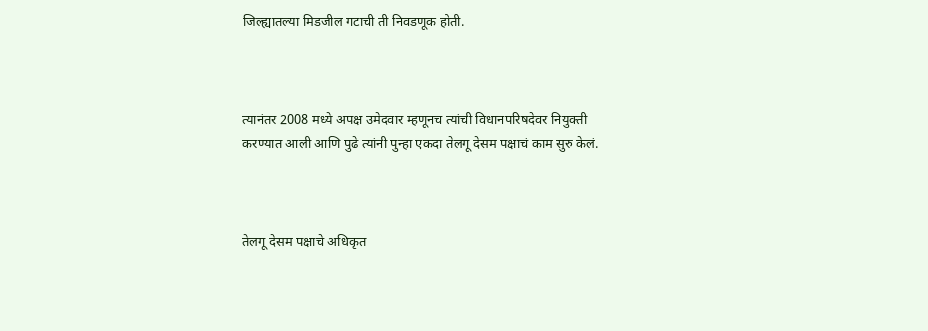जिल्ह्यातल्या मिडजील गटाची ती निवडणूक होती.



त्यानंतर 2008 मध्ये अपक्ष उमेदवार म्हणूनच त्यांची विधानपरिषदेवर नियुक्ती करण्यात आली आणि पुढे त्यांनी पुन्हा एकदा तेलगू देसम पक्षाचं काम सुरु केलं.



तेलगू देसम पक्षाचे अधिकृत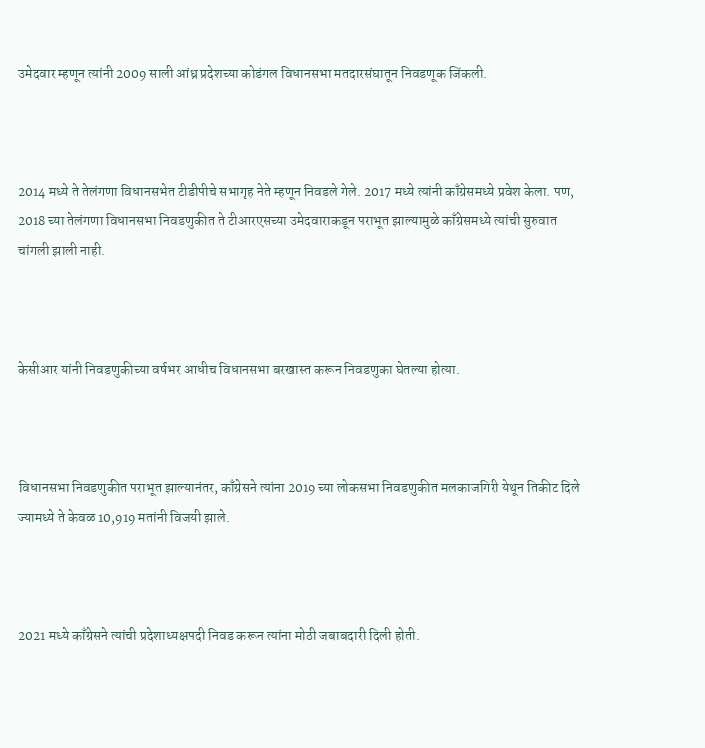उमेदवार म्हणून त्यांनी 2009 साली आंध्र प्रदेशच्या कोडंगल विधानसभा मतदारसंघातून निवडणूक जिंकली.



2014 मध्ये ते तेलंगणा विधानसभेत टीडीपीचे सभागृह नेते म्हणून निवडले गेले. 2017 मध्ये त्यांनी काँग्रेसमध्ये प्रवेश केला. पण, 2018 च्या तेलंगणा विधानसभा निवडणुकीत ते टीआरएसच्या उमेदवाराकडून पराभूत झाल्यामुळे काँग्रेसमध्ये त्यांची सुरुवात चांगली झाली नाही.



केसीआर यांनी निवडणुकीच्या वर्षभर आधीच विधानसभा बरखास्त करून निवडणुका घेतल्या होत्या.



विधानसभा निवडणुकीत पराभूत झाल्यानंतर, काँग्रेसने त्यांना 2019 च्या लोकसभा निवडणुकीत मलकाजगिरी येथून तिकीट दिले ज्यामध्ये ते केवळ 10,919 मतांनी विजयी झाले.



2021 मध्ये काँग्रेसने त्यांची प्रदेशाध्यक्षपदी निवड करून त्यांना मोठी जबाबदारी दिली होती.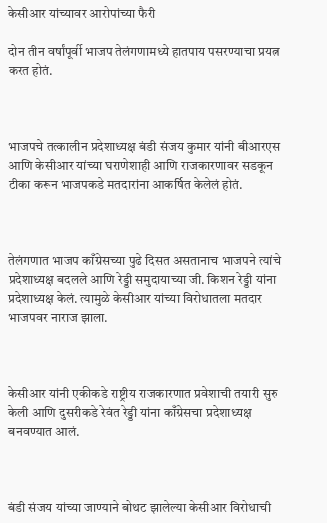केसीआर यांच्यावर आरोपांच्या फैरी

दोन तीन वर्षांपूर्वी भाजप तेलंगणामध्ये हातपाय पसरण्याचा प्रयत्न करत होतं.



भाजपचे तत्कालीन प्रदेशाध्यक्ष बंडी संजय कुमार यांनी बीआरएस आणि केसीआर यांच्या घराणेशाही आणि राजकारणावर सडकून टीका करून भाजपकडे मतदारांना आकर्षित केलेलं होतं.



तेलंगणात भाजप काँग्रेसच्या पुढे दिसत असतानाच भाजपने त्यांचे प्रदेशाध्यक्ष बदलले आणि रेड्डी समुदायाच्या जी. किशन रेड्डी यांना प्रदेशाध्यक्ष केलं. त्यामुळे केसीआर यांच्या विरोधातला मतदार भाजपवर नाराज झाला.



केसीआर यांनी एकीकडे राष्ट्रीय राजकारणात प्रवेशाची तयारी सुरु केली आणि दुसरीकडे रेवंत रेड्डी यांना काँग्रेसचा प्रदेशाध्यक्ष बनवण्यात आलं.



बंडी संजय यांच्या जाण्याने बोथट झालेल्या केसीआर विरोधाची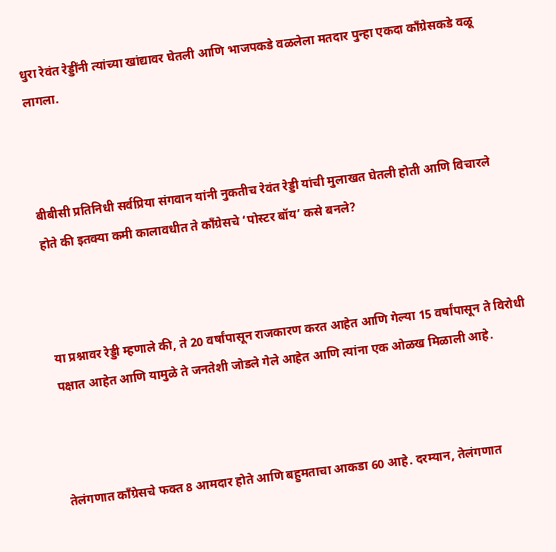धुरा रेवंत रेड्डींनी त्यांच्या खांद्यावर घेतली आणि भाजपकडे वळलेला मतदार पुन्हा एकदा काँग्रेसकडे वळू लागला.



बीबीसी प्रतिनिधी सर्वप्रिया संगवान यांनी नुकतीच रेवंत रेड्डी यांची मुलाखत घेतली होती आणि विचारले होते की इतक्या कमी कालावधीत ते काँग्रेसचे ‘पोस्टर बॉय’ कसे बनले?



या प्रश्नावर रेड्डी म्हणाले की, ते 20 वर्षांपासून राजकारण करत आहेत आणि गेल्या 15 वर्षांपासून ते विरोधी पक्षात आहेत आणि यामुळे ते जनतेशी जोडले गेले आहेत आणि त्यांना एक ओळख मिळाली आहे.



तेलंगणात काँग्रेसचे फक्त 8 आमदार होते आणि बहुमताचा आकडा 60 आहे. दरम्यान, तेलंगणात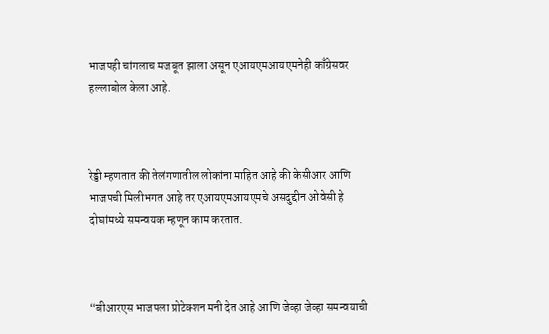भाजपही चांगलाच मजबूत झाला असून एआयएमआयएमनेही काँग्रेसवर हल्लाबोल केला आहे.



रेड्डी म्हणतात की तेलंगणातील लोकांना माहित आहे की केसीआर आणि भाजपची मिलीभगत आहे तर एआयएमआयएमचे असदुद्दीन ओवेसी हे दोघांमध्ये समन्वयक म्हणून काम करतात.



“बीआरएस भाजपला प्रोटेक्शन मनी देत आहे आणि जेव्हा जेव्हा समन्वयाची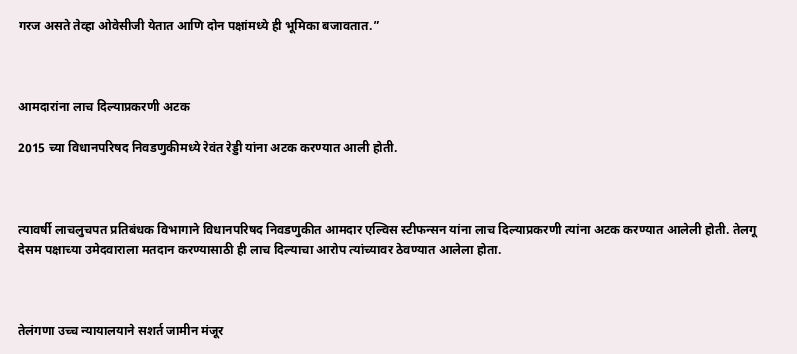गरज असते तेव्हा ओवेसीजी येतात आणि दोन पक्षांमध्ये ही भूमिका बजावतात.”



आमदारांना लाच दिल्याप्रकरणी अटक

2015 च्या विधानपरिषद निवडणुकीमध्ये रेवंत रेड्डी यांना अटक करण्यात आली होती.



त्यावर्षी लाचलुचपत प्रतिबंधक विभागाने विधानपरिषद निवडणुकीत आमदार एल्विस स्टीफन्सन यांना लाच दिल्याप्रकरणी त्यांना अटक करण्यात आलेली होती. तेलगू देसम पक्षाच्या उमेदवाराला मतदान करण्यासाठी ही लाच दिल्याचा आरोप त्यांच्यावर ठेवण्यात आलेला होता.



तेलंगणा उच्च न्यायालयाने सशर्त जामीन मंजूर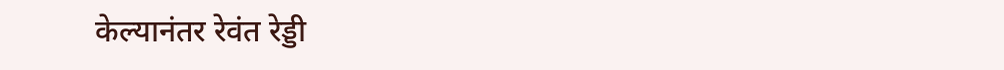केल्यानंतर रेवंत रेड्डी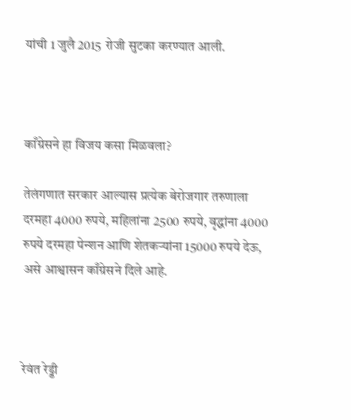यांची 1 जुलै 2015 रोजी सुटका करण्यात आली.



काँग्रेसने हा विजय कसा मिळवला?

तेलंगणात सरकार आल्यास प्रत्येक बेरोजगार तरुणाला दरमहा 4000 रुपये, महिलांना 2500 रुपये, वृद्धांना 4000 रुपये दरमहा पेन्शन आणि शेतकऱ्यांना 15000 रुपये देऊ, असे आश्वासन काँग्रेसने दिले आहे.



रेवंत रेड्डी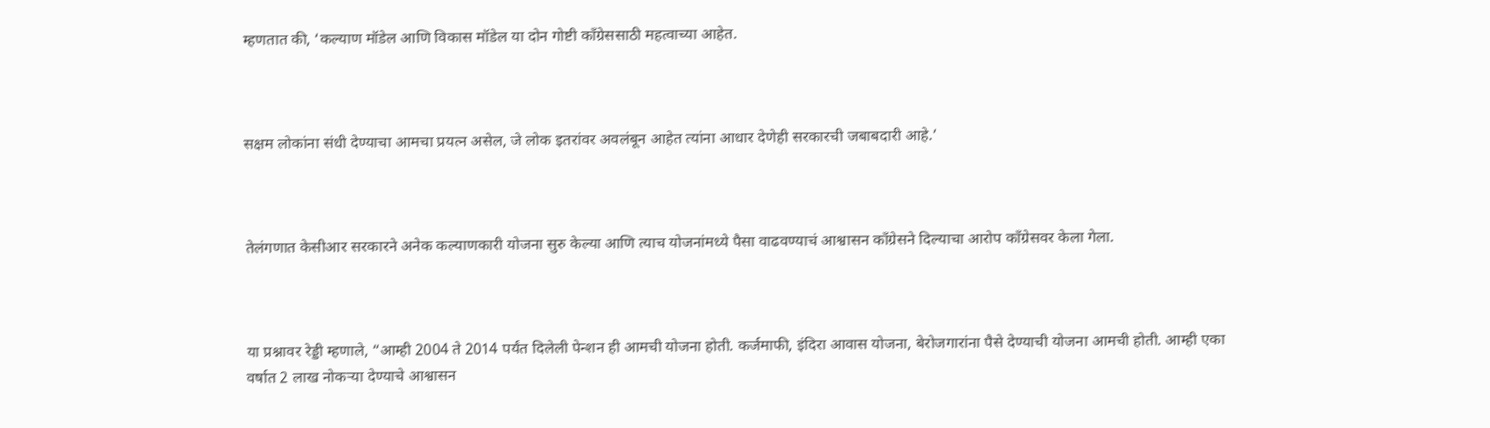म्हणतात की, ‘कल्याण मॉडेल आणि विकास मॉडेल या दोन गोष्टी काँग्रेससाठी महत्वाच्या आहेत.



सक्षम लोकांना संधी देण्याचा आमचा प्रयत्न असेल, जे लोक इतरांवर अवलंबून आहेत त्यांना आधार देणेही सरकारची जबाबदारी आहे.’



तेलंगणात केसीआर सरकारने अनेक कल्याणकारी योजना सुरु केल्या आणि त्याच योजनांमध्ये पैसा वाढवण्याचं आश्वासन काँग्रेसने दिल्याचा आरोप काँग्रेसवर केला गेला.



या प्रश्नावर रेड्डी म्हणाले, “आम्ही 2004 ते 2014 पर्यंत दिलेली पेन्शन ही आमची योजना होती. कर्जमाफी, इंदिरा आवास योजना, बेरोजगारांना पैसे देण्याची योजना आमची होती. आम्ही एका वर्षात 2 लाख नोकऱ्या देण्याचे आश्वासन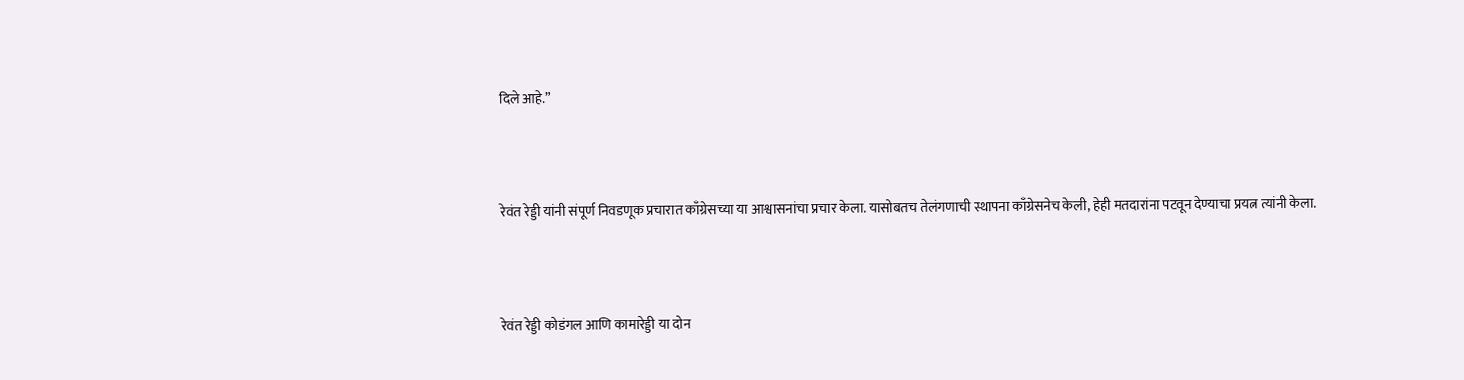दिले आहे.”



रेवंत रेड्डी यांनी संपूर्ण निवडणूक प्रचारात काँग्रेसच्या या आश्वासनांचा प्रचार केला. यासोबतच तेलंगणाची स्थापना काँग्रेसनेच केली, हेही मतदारांना पटवून देण्याचा प्रयत्न त्यांनी केला.



रेवंत रेड्डी कोडंगल आणि कामारेड्डी या दोन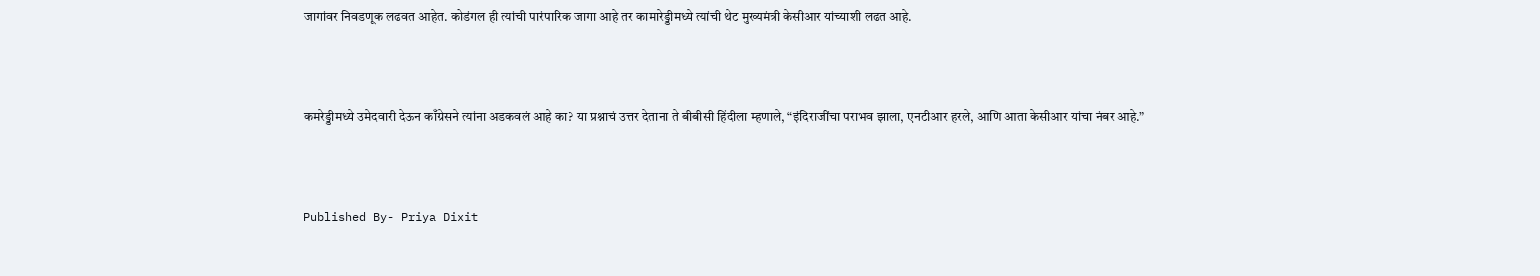जागांवर निवडणूक लढवत आहेत. कोडंगल ही त्यांची पारंपारिक जागा आहे तर कामारेड्डीमध्ये त्यांची थेट मुख्यमंत्री केसीआर यांच्याशी लढत आहे.



कमरेड्डीमध्ये उमेदवारी देऊन काँग्रेसने त्यांना अडकवलं आहे का? या प्रश्नाचं उत्तर देताना ते बीबीसी हिंदीला म्हणाले, “इंदिराजींचा पराभव झाला, एनटीआर हरले, आणि आता केसीआर यांचा नंबर आहे.”



Published By- Priya Dixit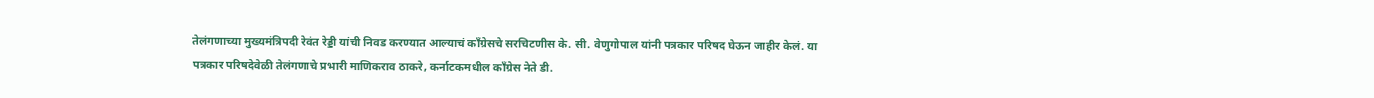तेलंगणाच्या मुख्यमंत्रिपदी रेवंत रेड्डी यांची निवड करण्यात आल्याचं काँग्रेसचे सरचिटणीस के. सी. वेणुगोपाल यांनी पत्रकार परिषद घेऊन जाहीर केलं. या पत्रकार परिषदेवेळी तेलंगणाचे प्रभारी माणिकराव ठाकरे, कर्नाटकमधील काँग्रेस नेते डी.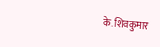के. शिवकुमार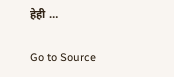हेही …

Go to Source